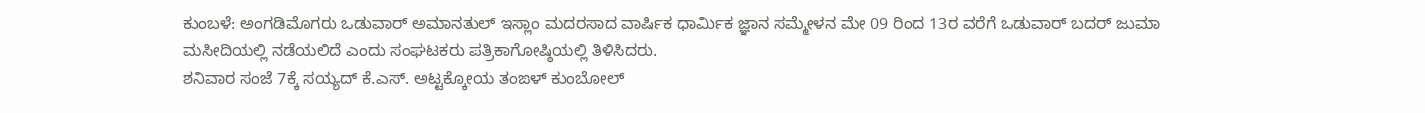ಕುಂಬಳೆ: ಅಂಗಡಿಮೊಗರು ಒಡುವಾರ್ ಅಮಾನತುಲ್ ಇಸ್ಲಾಂ ಮದರಸಾದ ವಾರ್ಷಿಕ ಧಾರ್ಮಿಕ ಜ್ಞಾನ ಸಮ್ಮೇಳನ ಮೇ 09 ರಿಂದ 13ರ ವರೆಗೆ ಒಡುವಾರ್ ಬದರ್ ಜುಮಾ ಮಸೀದಿಯಲ್ಲಿ ನಡೆಯಲಿದೆ ಎಂದು ಸಂಘಟಕರು ಪತ್ರಿಕಾಗೋಷ್ಠಿಯಲ್ಲಿ ತಿಳಿಸಿದರು.
ಶನಿವಾರ ಸಂಜೆ 7ಕ್ಕೆ ಸಯ್ಯದ್ ಕೆ.ಎಸ್. ಅಟ್ಟಕ್ಕೋಯ ತಂಙಳ್ ಕುಂಬೋಲ್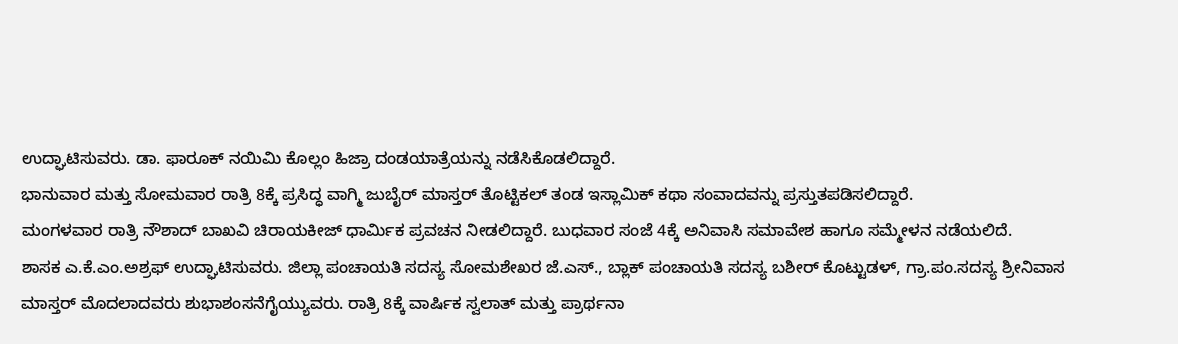ಉದ್ಘಾಟಿಸುವರು. ಡಾ. ಫಾರೂಕ್ ನಯಿಮಿ ಕೊಲ್ಲಂ ಹಿಜ್ರಾ ದಂಡಯಾತ್ರೆಯನ್ನು ನಡೆಸಿಕೊಡಲಿದ್ದಾರೆ.
ಭಾನುವಾರ ಮತ್ತು ಸೋಮವಾರ ರಾತ್ರಿ 8ಕ್ಕೆ ಪ್ರಸಿದ್ಧ ವಾಗ್ಮಿ ಜುಬೈರ್ ಮಾಸ್ತರ್ ತೊಟ್ಟಿಕಲ್ ತಂಡ ಇಸ್ಲಾಮಿಕ್ ಕಥಾ ಸಂವಾದವನ್ನು ಪ್ರಸ್ತುತಪಡಿಸಲಿದ್ದಾರೆ.
ಮಂಗಳವಾರ ರಾತ್ರಿ ನೌಶಾದ್ ಬಾಖವಿ ಚಿರಾಯಕೀಜ್ ಧಾರ್ಮಿಕ ಪ್ರವಚನ ನೀಡಲಿದ್ದಾರೆ. ಬುಧವಾರ ಸಂಜೆ 4ಕ್ಕೆ ಅನಿವಾಸಿ ಸಮಾವೇಶ ಹಾಗೂ ಸಮ್ಮೇಳನ ನಡೆಯಲಿದೆ.
ಶಾಸಕ ಎ.ಕೆ.ಎಂ.ಅಶ್ರಫ್ ಉದ್ಘಾಟಿಸುವರು. ಜಿಲ್ಲಾ ಪಂಚಾಯತಿ ಸದಸ್ಯ ಸೋಮಶೇಖರ ಜೆ.ಎಸ್., ಬ್ಲಾಕ್ ಪಂಚಾಯತಿ ಸದಸ್ಯ ಬಶೀರ್ ಕೊಟ್ಟುಡಳ್, ಗ್ರಾ.ಪಂ.ಸದಸ್ಯ ಶ್ರೀನಿವಾಸ ಮಾಸ್ತರ್ ಮೊದಲಾದವರು ಶುಭಾಶಂಸನೆಗೈಯ್ಯುವರು. ರಾತ್ರಿ 8ಕ್ಕೆ ವಾರ್ಷಿಕ ಸ್ವಲಾತ್ ಮತ್ತು ಪ್ರಾರ್ಥನಾ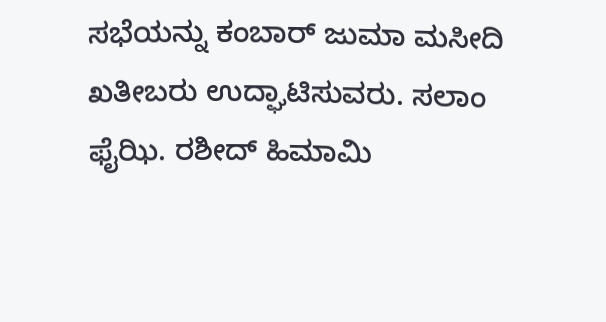ಸಭೆಯನ್ನು ಕಂಬಾರ್ ಜುಮಾ ಮಸೀದಿ ಖತೀಬರು ಉದ್ಘಾಟಿಸುವರು. ಸಲಾಂ ಫೈಝಿ. ರಶೀದ್ ಹಿಮಾಮಿ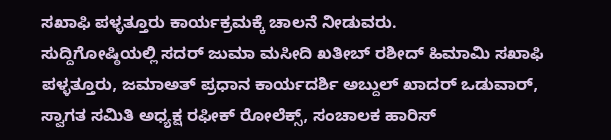ಸಖಾಫಿ ಪಳ್ಳತ್ತೂರು ಕಾರ್ಯಕ್ರಮಕ್ಕೆ ಚಾಲನೆ ನೀಡುವರು.
ಸುದ್ದಿಗೋಷ್ಠಿಯಲ್ಲಿ ಸದರ್ ಜುಮಾ ಮಸೀದಿ ಖತೀಬ್ ರಶೀದ್ ಹಿಮಾಮಿ ಸಖಾಫಿ ಪಳ್ಳತ್ತೂರು, ಜಮಾಅತ್ ಪ್ರಧಾನ ಕಾರ್ಯದರ್ಶಿ ಅಬ್ದುಲ್ ಖಾದರ್ ಒಡುವಾರ್, ಸ್ವಾಗತ ಸಮಿತಿ ಅಧ್ಯಕ್ಷ ರಫೀಕ್ ರೋಲೆಕ್ಸ್, ಸಂಚಾಲಕ ಹಾರಿಸ್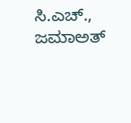ಸಿ.ಎಚ್., ಜಮಾಅತ್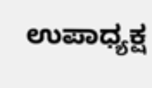ಉಪಾಧ್ಯಕ್ಷ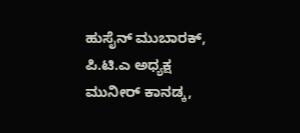ಹುಸೈನ್ ಮುಬಾರಕ್, ಪಿ.ಟಿ.ಎ ಅಧ್ಯಕ್ಷ ಮುನೀರ್ ಕಾನಡ್ಕ,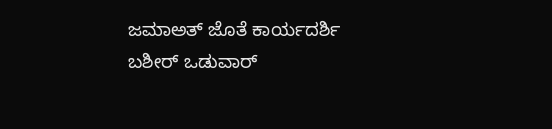ಜಮಾಅತ್ ಜೊತೆ ಕಾರ್ಯದರ್ಶಿ ಬಶೀರ್ ಒಡುವಾರ್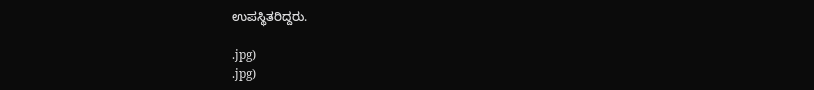ಉಪಸ್ಥಿತರಿದ್ದರು.

.jpg)
.jpg)